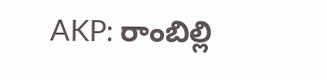AKP: రాంబిల్లి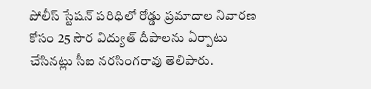పోలీస్ స్టేషన్ పరిధిలో రోడ్డు ప్రమాదాల నివారణ కోసం 25 సౌర విద్యుత్ దీపాలను ఏర్పాటు చేసినట్లు సీఐ నరసింగరావు తెలిపారు.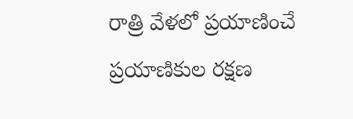రాత్రి వేళలో ప్రయాణించే ప్రయాణికుల రక్షణ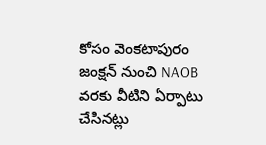కోసం వెంకటాపురం జంక్షన్ నుంచి NAOB వరకు వీటిని ఏర్పాటు చేసినట్లు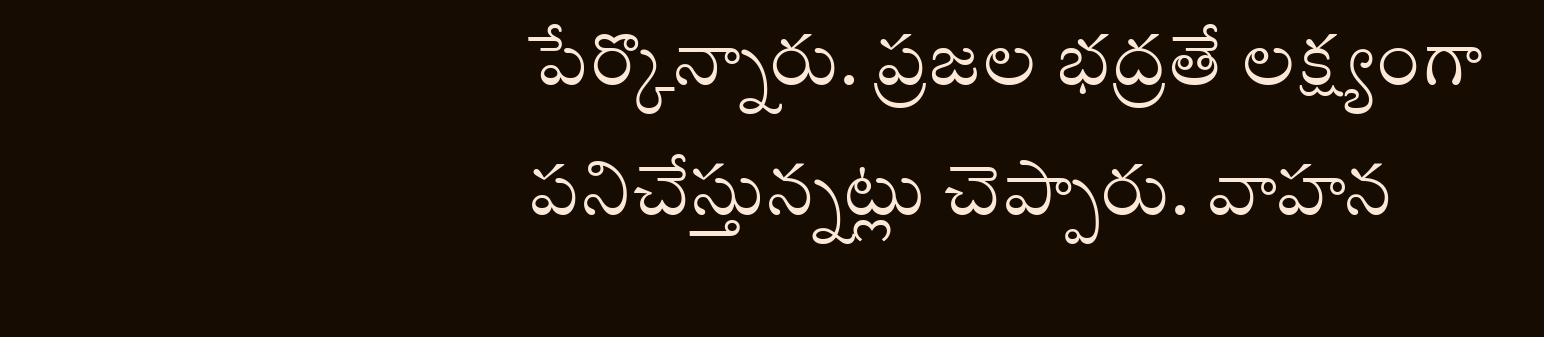పేర్కొన్నారు. ప్రజల భద్రతే లక్ష్యంగా పనిచేస్తున్నట్లు చెప్పారు. వాహన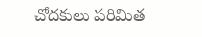చోదకులు పరిమిత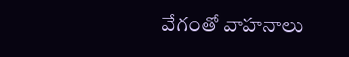వేగంతో వాహనాలు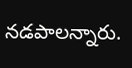నడపాలన్నారు.